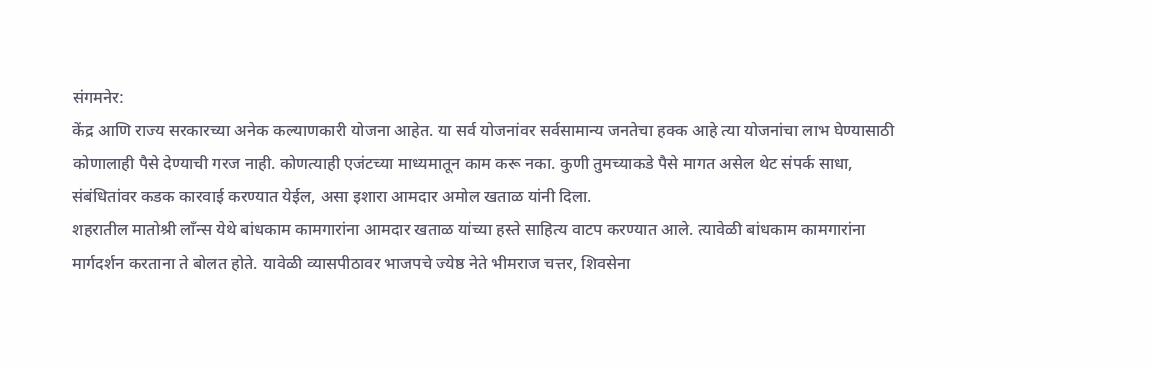संगमनेर:
केंद्र आणि राज्य सरकारच्या अनेक कल्याणकारी योजना आहेत. या सर्व योजनांवर सर्वसामान्य जनतेचा हक्क आहे त्या योजनांचा लाभ घेण्यासाठी कोणालाही पैसे देण्याची गरज नाही. कोणत्याही एजंटच्या माध्यमातून काम करू नका. कुणी तुमच्याकडे पैसे मागत असेल थेट संपर्क साधा, संबंधितांवर कडक कारवाई करण्यात येईल, असा इशारा आमदार अमोल खताळ यांनी दिला.
शहरातील मातोश्री लॉंन्स येथे बांधकाम कामगारांना आमदार खताळ यांच्या हस्ते साहित्य वाटप करण्यात आले. त्यावेळी बांधकाम कामगारांना मार्गदर्शन करताना ते बोलत होते. यावेळी व्यासपीठावर भाजपचे ज्येष्ठ नेते भीमराज चत्तर, शिवसेना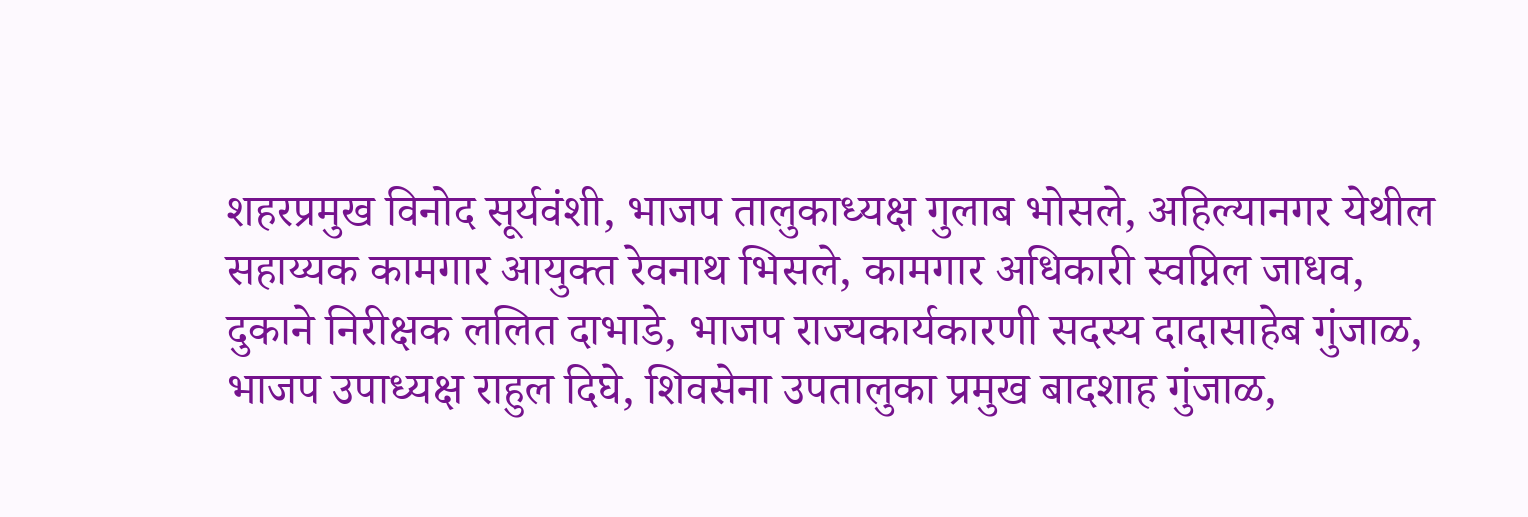शहरप्रमुख विनोद सूर्यवंशी, भाजप तालुकाध्यक्ष गुलाब भोसले, अहिल्यानगर येथील सहाय्यक कामगार आयुक्त रेवनाथ भिसले, कामगार अधिकारी स्वप्निल जाधव, दुकाने निरीक्षक ललित दाभाडे, भाजप राज्यकार्यकारणी सदस्य दादासाहेब गुंजाळ, भाजप उपाध्यक्ष राहुल दिघे, शिवसेना उपतालुका प्रमुख बादशाह गुंजाळ,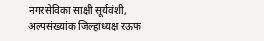नगरसेविका साक्षी सूर्यवंशी, अल्पसंख्यांक जिल्हाध्यक्ष रऊफ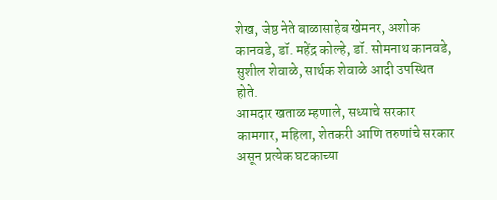शेख, जेष्ठ नेते बाळासाहेब खेमनर, अशोक कानवडे, डॉ. महेंद्र कोल्हे, डॉ. सोमनाथ कानवडे, सुशील शेवाळे, सार्थक शेवाळे आदी उपस्थित होते.
आमदार खताळ म्हणाले, सध्याचे सरकार कामगार, महिला, शेतकरी आणि तरुणांचे सरकार असून प्रत्येक घटकाच्या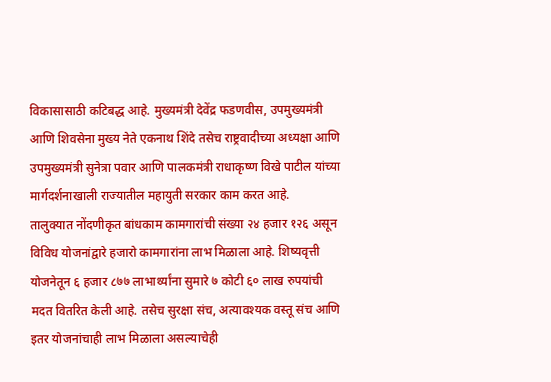विकासासाठी कटिबद्ध आहे. मुख्यमंत्री देवेंद्र फडणवीस, उपमुख्यमंत्री आणि शिवसेना मुख्य नेते एकनाथ शिंदे तसेच राष्ट्रवादीच्या अध्यक्षा आणि उपमुख्यमंत्री सुनेत्रा पवार आणि पालकमंत्री राधाकृष्ण विखे पाटील यांच्या मार्गदर्शनाखाली राज्यातील महायुती सरकार काम करत आहे.
तालुक्यात नोंदणीकृत बांधकाम कामगारांची संख्या २४ हजार १२६ असून विविध योजनांद्वारे हजारो कामगारांना लाभ मिळाला आहे. शिष्यवृत्ती योजनेतून ६ हजार ८७७ लाभार्थ्यांना सुमारे ७ कोटी ६० लाख रुपयांची मदत वितरित केली आहे. तसेच सुरक्षा संच, अत्यावश्यक वस्तू संच आणि इतर योजनांचाही लाभ मिळाला असल्याचेही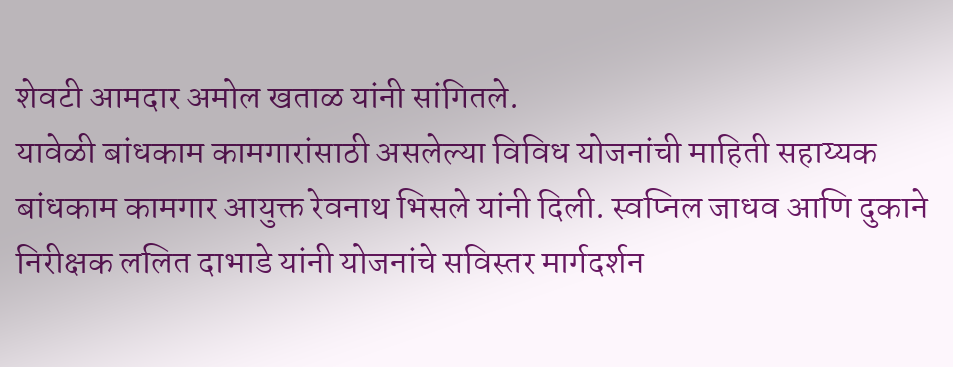शेवटी आमदार अमोल खताळ यांनी सांगितले.
यावेळी बांधकाम कामगारांसाठी असलेल्या विविध योजनांची माहिती सहाय्यक बांधकाम कामगार आयुक्त रेवनाथ भिसले यांनी दिली. स्वप्निल जाधव आणि दुकाने निरीक्षक ललित दाभाडे यांनी योजनांचे सविस्तर मार्गदर्शन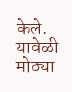केले. यावेळी मोठ्या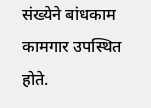संख्येने बांधकाम कामगार उपस्थित होते.